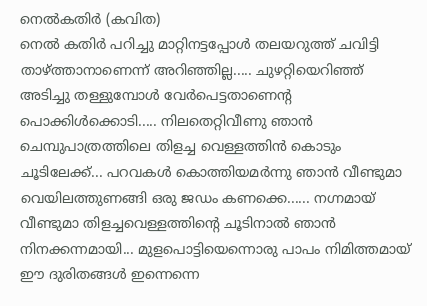നെൽകതിർ (കവിത)
നെൽ കതിർ പറിച്ചു മാറ്റിനട്ടപ്പോൾ തലയറുത്ത് ചവിട്ടി താഴ്ത്താനാണെന്ന് അറിഞ്ഞില്ല..... ചുഴറ്റിയെറിഞ്ഞ് അടിച്ചു തള്ളുമ്പോൾ വേർപെട്ടതാണെന്റ പൊക്കിൾക്കൊടി..... നിലതെറ്റിവീണു ഞാൻ ചെമ്പുപാത്രത്തിലെ തിളച്ച വെള്ളത്തിൻ കൊടും ചൂടിലേക്ക്... പറവകൾ കൊത്തിയമർന്നു ഞാൻ വീണ്ടുമാ വെയിലത്തുണങ്ങി ഒരു ജഡം കണക്കെ...... നഗ്നമായ് വീണ്ടുമാ തിളച്ചവെള്ളത്തിന്റെ ചൂടിനാൽ ഞാൻ നിനക്കന്നമായി... മുളപൊട്ടിയെന്നൊരു പാപം നിമിത്തമായ് ഈ ദുരിതങ്ങൾ ഇന്നെന്നെ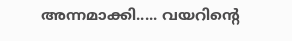അന്നമാക്കി..... വയറിന്റെ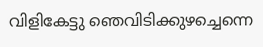വിളികേട്ടു ഞെവിടിക്കുഴച്ചെന്നെ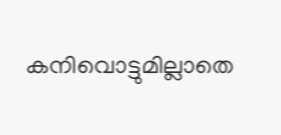കനിവൊട്ടുമില്ലാതെ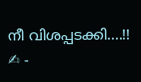നീ വിശപ്പടക്കി....!! ✍ -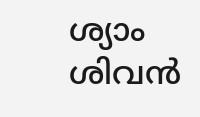ശ്യാം ശിവൻ